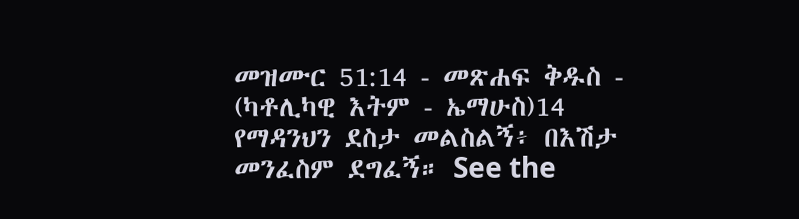መዝሙር 51:14 - መጽሐፍ ቅዱስ - (ካቶሊካዊ እትም - ኤማሁስ)14 የማዳንህን ደስታ መልስልኝ፥ በእሽታ መንፈስም ደግፈኝ። See the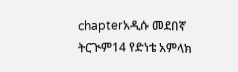chapterአዲሱ መደበኛ ትርጒም14 የድነቴ አምላክ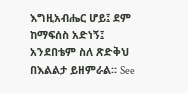እግዚአብሔር ሆይ፤ ደም ከማፍሰስ አድነኝ፤ አንደበቴም ስለ ጽድቅህ በእልልታ ይዘምራል። See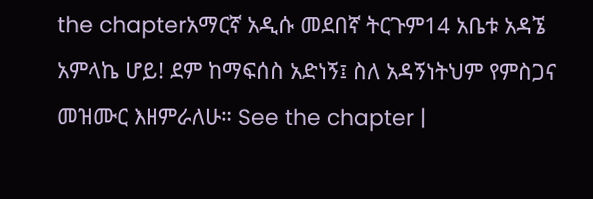the chapterአማርኛ አዲሱ መደበኛ ትርጉም14 አቤቱ አዳኜ አምላኬ ሆይ! ደም ከማፍሰስ አድነኝ፤ ስለ አዳኝነትህም የምስጋና መዝሙር እዘምራለሁ። See the chapter |